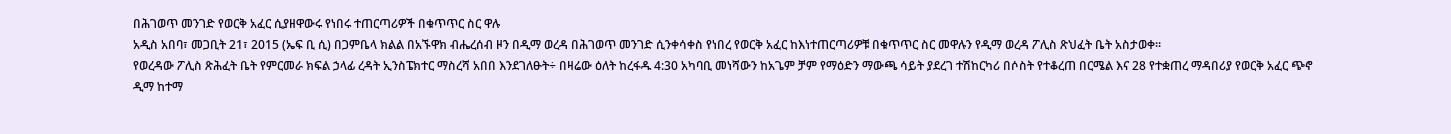በሕገወጥ መንገድ የወርቅ አፈር ሲያዘዋውሩ የነበሩ ተጠርጣሪዎች በቁጥጥር ስር ዋሉ
አዲስ አበባ፣ መጋቢት 21፣ 2015 (ኤፍ ቢ ሲ) በጋምቤላ ክልል በአኙዋክ ብሔረሰብ ዞን በዲማ ወረዳ በሕገወጥ መንገድ ሲንቀሳቀስ የነበረ የወርቅ አፈር ከእነተጠርጣሪዎቹ በቁጥጥር ስር መዋሉን የዲማ ወረዳ ፖሊስ ጽህፈት ቤት አስታወቀ።
የወረዳው ፖሊስ ጽሕፈት ቤት የምርመራ ክፍል ኃላፊ ረዳት ኢንስፔክተር ማስረሻ አበበ እንደገለፁት÷ በዛሬው ዕለት ከረፋዱ 4:30 አካባቢ መነሻውን ከአጌም ቻም የማዕድን ማውጫ ሳይት ያደረገ ተሽከርካሪ በሶስት የተቆረጠ በርሜል እና 28 የተቋጠረ ማዳበሪያ የወርቅ አፈር ጭኖ ዲማ ከተማ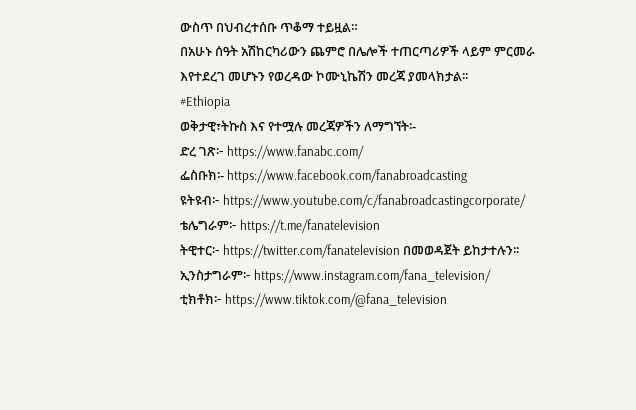ውስጥ በህብረተሰቡ ጥቆማ ተይዟል።
በአሁኑ ሰዓት አሽከርካሪውን ጨምሮ በሌሎች ተጠርጣሪዎች ላይም ምርመራ እየተደረገ መሆኑን የወረዳው ኮሙኒኬሽን መረጃ ያመላክታል፡፡
#Ethiopia
ወቅታዊ፣ትኩስ እና የተሟሉ መረጃዎችን ለማግኘት፡-
ድረ ገጽ፦ https://www.fanabc.com/
ፌስቡክ፡- https://www.facebook.com/fanabroadcasting
ዩትዩብ፦ https://www.youtube.com/c/fanabroadcastingcorporate/
ቴሌግራም፦ https://t.me/fanatelevision
ትዊተር፦ https://twitter.com/fanatelevision በመወዳጀት ይከታተሉን፡፡
ኢንስታግራም፦ https://www.instagram.com/fana_television/
ቲክቶክ፦ https://www.tiktok.com/@fana_television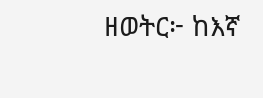ዘወትር፦ ከእኛ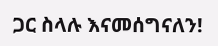ጋር ስላሉ እናመሰግናለን!